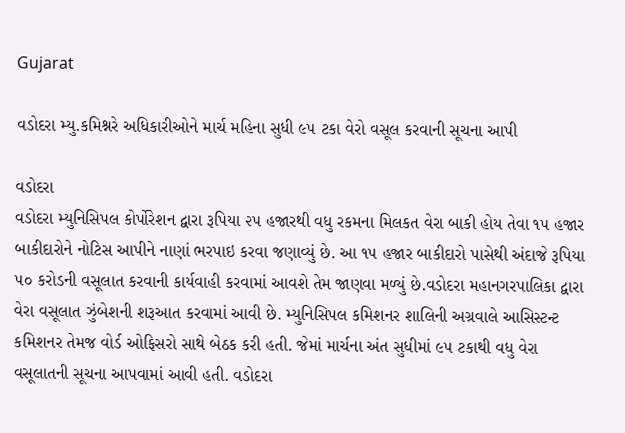Gujarat

વડોદરા મ્યુ.કમિશ્નરે અધિકારીઓને માર્ચ મહિના સુધી ૯૫ ટકા વેરો વસૂલ કરવાની સૂચના આપી

વડોદરા
વડોદરા મ્યુનિસિપલ કોર્પોરેશન દ્વારા રૂપિયા ૨૫ હજારથી વધુ રકમના મિલકત વેરા બાકી હોય તેવા ૧૫ હજાર બાકીદારોને નોટિસ આપીને નાણાં ભરપાઇ કરવા જણાવ્યું છે. આ ૧૫ હજાર બાકીદારો પાસેથી અંદાજે રૂપિયા ૫૦ કરોડની વસૂલાત કરવાની કાર્યવાહી કરવામાં આવશે તેમ જાણવા મળ્યું છે.વડોદરા મહાનગરપાલિકા દ્વારા વેરા વસૂલાત ઝુંબેશની શરૂઆત કરવામાં આવી છે. મ્યુનિસિપલ કમિશનર શાલિની અગ્રવાલે આસિસ્ટન્ટ કમિશનર તેમજ વોર્ડ ઓફિસરો સાથે બેઠક કરી હતી. જેમાં માર્ચના અંત સુધીમાં ૯૫ ટકાથી વધુ વેરા વસૂલાતની સૂચના આપવામાં આવી હતી. વડોદરા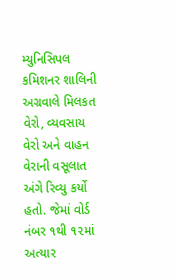મ્યુનિસિપલ કમિશનર શાલિની અગ્રવાલે મિલકત વેરો, વ્યવસાય વેરો અને વાહન વેરાની વસૂલાત અંગે રિવ્યુ કર્યો હતો. જેમાં વોર્ડ નંબર ૧થી ૧૨માં અત્યાર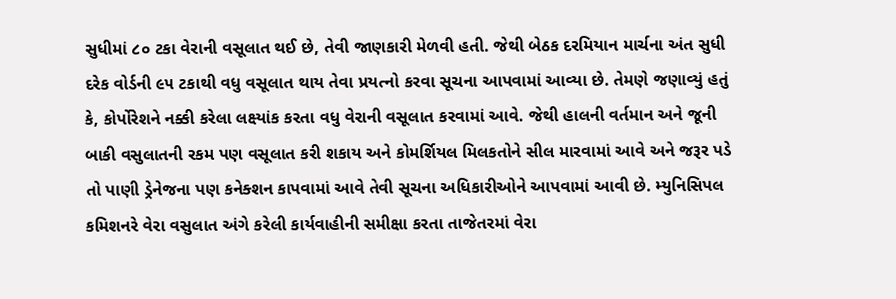સુધીમાં ૮૦ ટકા વેરાની વસૂલાત થઈ છે, તેવી જાણકારી મેળવી હતી. જેથી બેઠક દરમિયાન માર્ચના અંત સુધી દરેક વોર્ડની ૯૫ ટકાથી વધુ વસૂલાત થાય તેવા પ્રયત્નો કરવા સૂચના આપવામાં આવ્યા છે. તેમણે જણાવ્યું હતું કે, કોર્પોરેશને નક્કી કરેલા લક્ષ્યાંક કરતા વધુ વેરાની વસૂલાત કરવામાં આવે. જેથી હાલની વર્તમાન અને જૂની બાકી વસુલાતની રકમ પણ વસૂલાત કરી શકાય અને કોમર્શિયલ મિલકતોને સીલ મારવામાં આવે અને જરૂર પડે તો પાણી ડ્રેનેજના પણ કનેક્શન કાપવામાં આવે તેવી સૂચના અધિકારીઓને આપવામાં આવી છે. મ્યુનિસિપલ કમિશનરે વેરા વસુલાત અંગે કરેલી કાર્યવાહીની સમીક્ષા કરતા તાજેતરમાં વેરા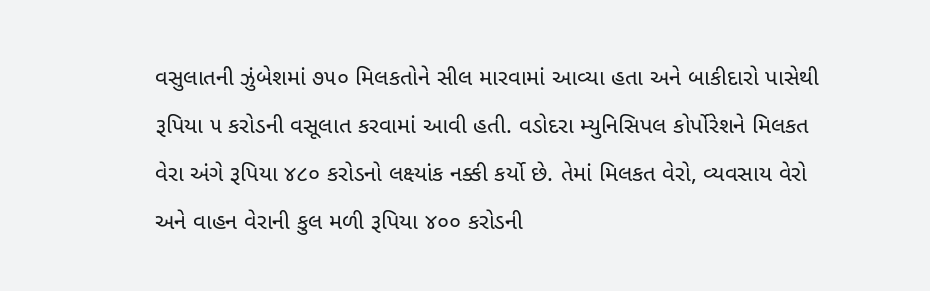વસુલાતની ઝુંબેશમાં ૭૫૦ મિલકતોને સીલ મારવામાં આવ્યા હતા અને બાકીદારો પાસેથી રૂપિયા ૫ કરોડની વસૂલાત કરવામાં આવી હતી. વડોદરા મ્યુનિસિપલ કોર્પોરેશને મિલકત વેરા અંગે રૂપિયા ૪૮૦ કરોડનો લક્ષ્યાંક નક્કી કર્યો છે. તેમાં મિલકત વેરો, વ્યવસાય વેરો અને વાહન વેરાની કુલ મળી રૂપિયા ૪૦૦ કરોડની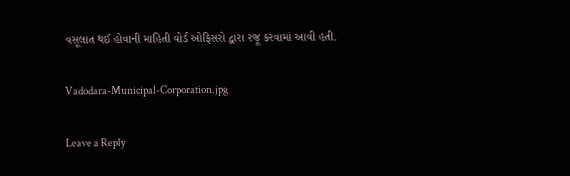વસૂલાત થઈ હોવાની માહિતી વોર્ડ ઓફિસરો દ્વારા રજૂ કરવામાં આવી હતી.

Vadodara-Municipal-Corporation.jpg

Leave a Reply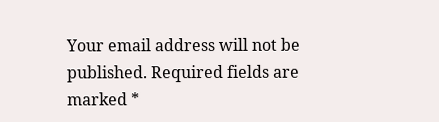Your email address will not be published. Required fields are marked *